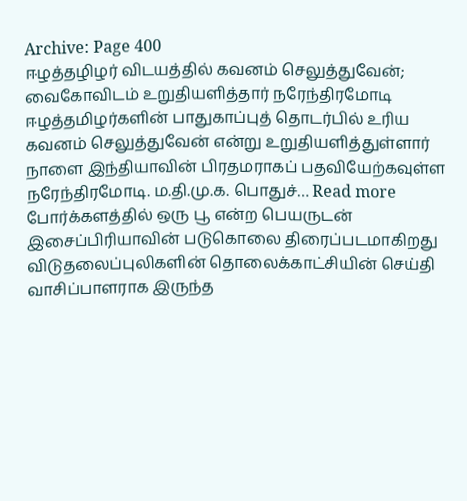Archive: Page 400
ஈழத்தழிழர் விடயத்தில் கவனம் செலுத்துவேன்; வைகோவிடம் உறுதியளித்தார் நரேந்திரமோடி
ஈழத்தமிழர்களின் பாதுகாப்புத் தொடர்பில் உரிய கவனம் செலுத்துவேன் என்று உறுதியளித்துள்ளார் நாளை இந்தியாவின் பிரதமராகப் பதவியேற்கவுள்ள நரேந்திரமோடி. ம.தி.மு.க. பொதுச்… Read more
போர்க்களத்தில் ஒரு பூ என்ற பெயருடன் இசைப்பிரியாவின் படுகொலை திரைப்படமாகிறது
விடுதலைப்புலிகளின் தொலைக்காட்சியின் செய்தி வாசிப்பாளராக இருந்த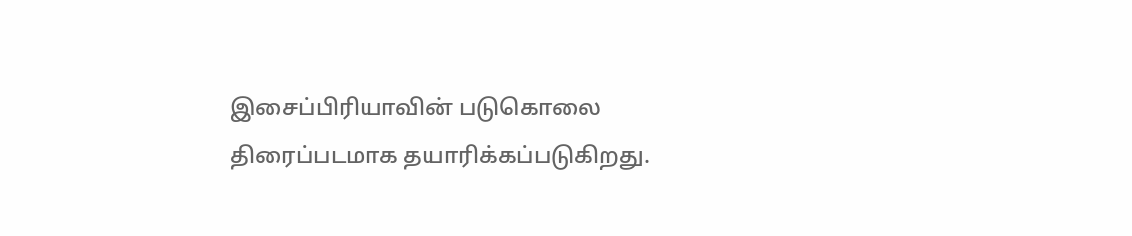இசைப்பிரியாவின் படுகொலை திரைப்படமாக தயாரிக்கப்படுகிறது.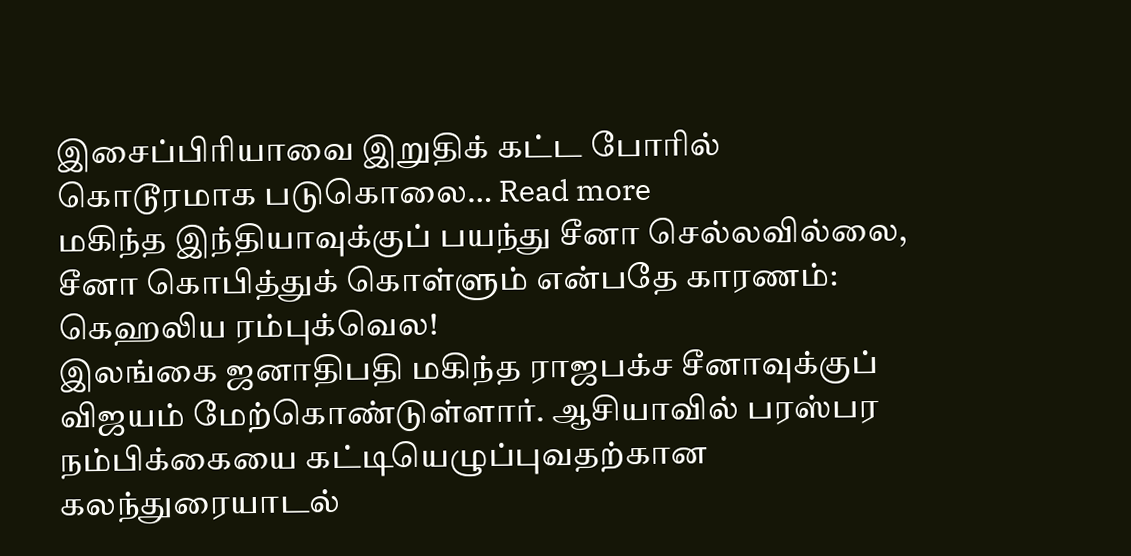இசைப்பிரியாவை இறுதிக் கட்ட போரில் கொடூரமாக படுகொலை… Read more
மகிந்த இந்தியாவுக்குப் பயந்து சீனா செல்லவில்லை, சீனா கொபித்துக் கொள்ளும் என்பதே காரணம்: கெஹலிய ரம்புக்வெல!
இலங்கை ஜனாதிபதி மகிந்த ராஜபக்ச சீனாவுக்குப் விஜயம் மேற்கொண்டுள்ளார். ஆசியாவில் பரஸ்பர நம்பிக்கையை கட்டியெழுப்புவதற்கான கலந்துரையாடல்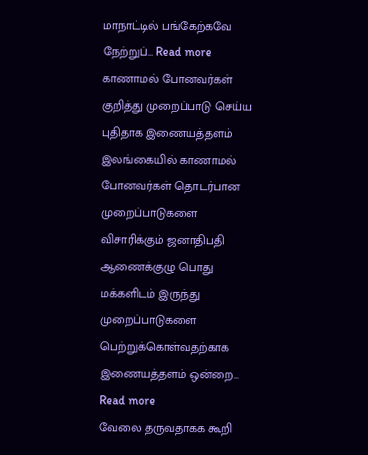மாநாட்டில் பங்கேற்கவே நேற்றுப்… Read more
காணாமல் போனவர்கள் குறித்து முறைப்பாடு செய்ய புதிதாக இணையத்தளம்
இலங்கையில் காணாமல் போனவர்கள் தொடர்பான முறைப்பாடுகளை விசாரிக்கும் ஜனாதிபதி ஆணைக்குழு பொது மக்களிடம் இருந்து முறைப்பாடுகளை பெற்றுக்கொள்வதற்காக இணையத்தளம் ஒன்றை… Read more
வேலை தருவதாகக கூறி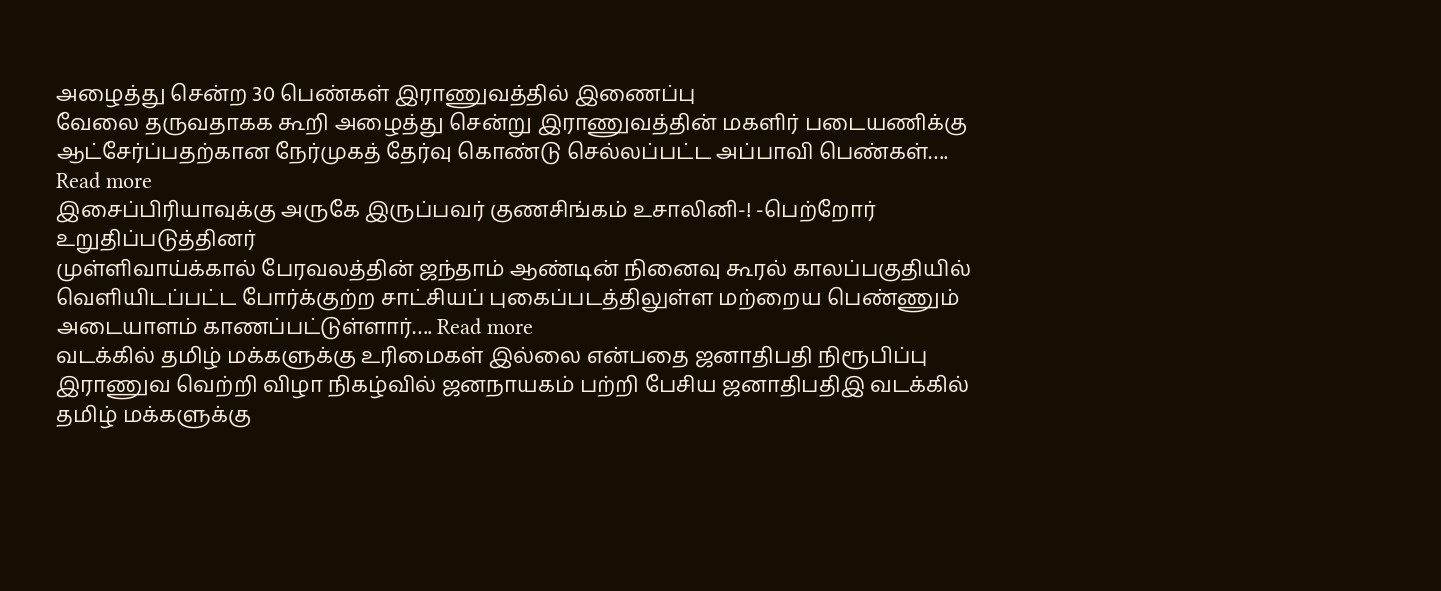அழைத்து சென்ற 30 பெண்கள் இராணுவத்தில் இணைப்பு
வேலை தருவதாகக கூறி அழைத்து சென்று இராணுவத்தின் மகளிர் படையணிக்கு ஆட்சேர்ப்பதற்கான நேர்முகத் தேர்வு கொண்டு செல்லப்பட்ட அப்பாவி பெண்கள்…. Read more
இசைப்பிரியாவுக்கு அருகே இருப்பவர் குணசிங்கம் உசாலினி-! -பெற்றோர் உறுதிப்படுத்தினர்
முள்ளிவாய்க்கால் பேரவலத்தின் ஜந்தாம் ஆண்டின் நினைவு கூரல் காலப்பகுதியில் வெளியிடப்பட்ட போர்க்குற்ற சாட்சியப் புகைப்படத்திலுள்ள மற்றைய பெண்ணும் அடையாளம் காணப்பட்டுள்ளார்…. Read more
வடக்கில் தமிழ் மக்களுக்கு உரிமைகள் இல்லை என்பதை ஜனாதிபதி நிரூபிப்பு
இராணுவ வெற்றி விழா நிகழ்வில் ஜனநாயகம் பற்றி பேசிய ஜனாதிபதிஇ வடக்கில் தமிழ் மக்களுக்கு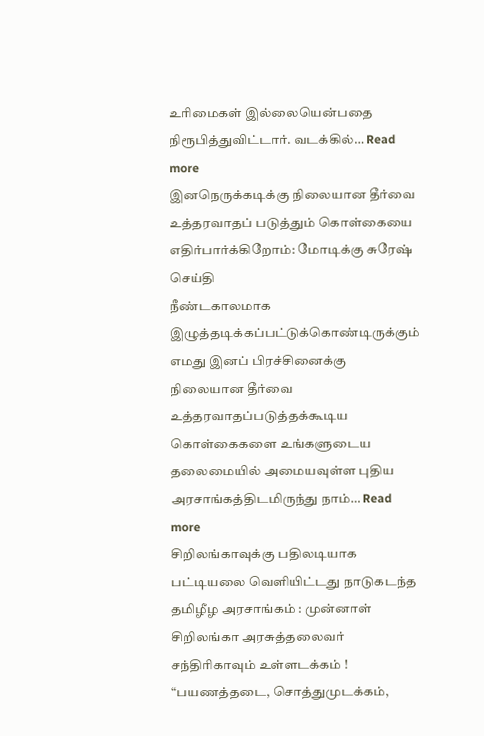உரிமைகள் இல்லையென்பதை நிரூபித்துவிட்டார். வடக்கில்… Read more
இனநெருக்கடிக்கு நிலையான தீர்வை உத்தரவாதப் படுத்தும் கொள்கையை எதிர்பார்க்கிறோம்: மோடிக்கு சுரேஷ் செய்தி
நீண்டகாலமாக இழுத்தடிக்கப்பட்டுக்கொண்டிருக்கும் எமது இனப் பிரச்சினைக்கு நிலையான தீர்வை உத்தரவாதப்படுத்தக்கூடிய கொள்கைகளை உங்களுடைய தலைமையில் அமையவுள்ள புதிய அரசாங்கத்திடமிருந்து நாம்… Read more
சிறிலங்காவுக்கு பதிலடியாக பட்டியலை வெளியிட்டது நாடுகடந்த தமிழீழ அரசாங்கம் : முன்னாள் சிறிலங்கா அரசுத்தலைவர் சந்திரிகாவும் உள்ளடக்கம் !
“பயணத்தடை, சொத்துமுடக்கம்,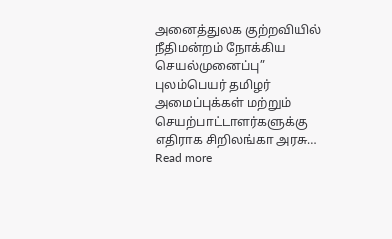அனைத்துலக குற்றவியில் நீதிமன்றம் நோக்கிய செயல்முனைப்பு” புலம்பெயர் தமிழர் அமைப்புக்கள் மற்றும் செயற்பாட்டாளர்களுக்கு எதிராக சிறிலங்கா அரசு… Read more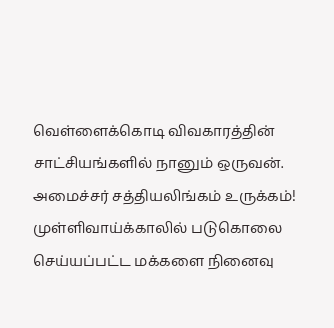வெள்ளைக்கொடி விவகாரத்தின் சாட்சியங்களில் நானும் ஒருவன். அமைச்சர் சத்தியலிங்கம் உருக்கம்!
முள்ளிவாய்க்காலில் படுகொலை செய்யப்பட்ட மக்களை நினைவு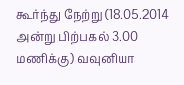கூர்ந்து நேற்று (18.05.2014 அன்று பிற்பகல் 3.00 மணிக்கு) வவுனியா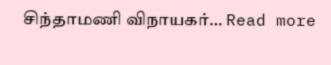சிந்தாமணி விநாயகர்… Read more